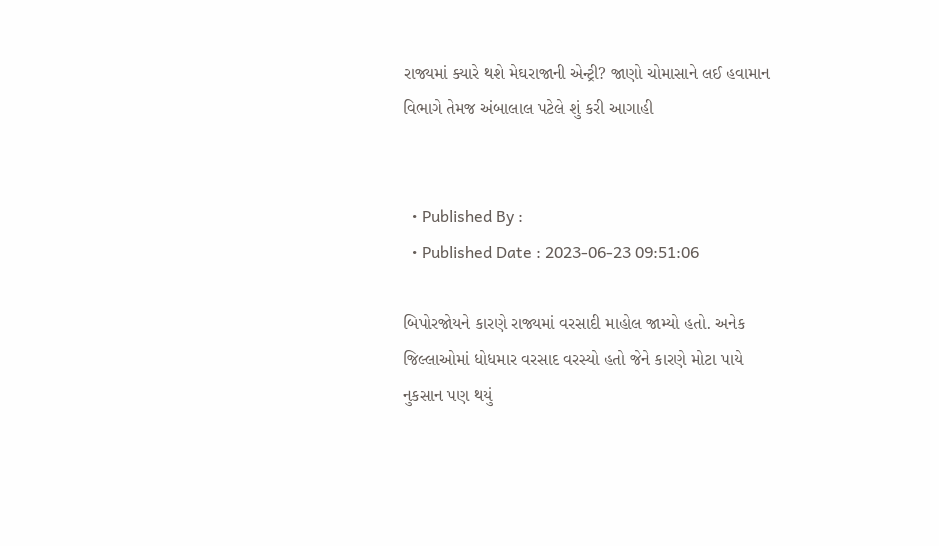રાજ્યમાં ક્યારે થશે મેઘરાજાની એન્ટ્રી? જાણો ચોમાસાને લઈ હવામાન વિભાગે તેમજ અંબાલાલ પટેલે શું કરી આગાહી


  • Published By :
  • Published Date : 2023-06-23 09:51:06

બિપોરજોયને કારણે રાજ્યમાં વરસાદી માહોલ જામ્યો હતો. અનેક જિલ્લાઓમાં ધોધમાર વરસાદ વરસ્યો હતો જેને કારણે મોટા પાયે નુકસાન પણ થયું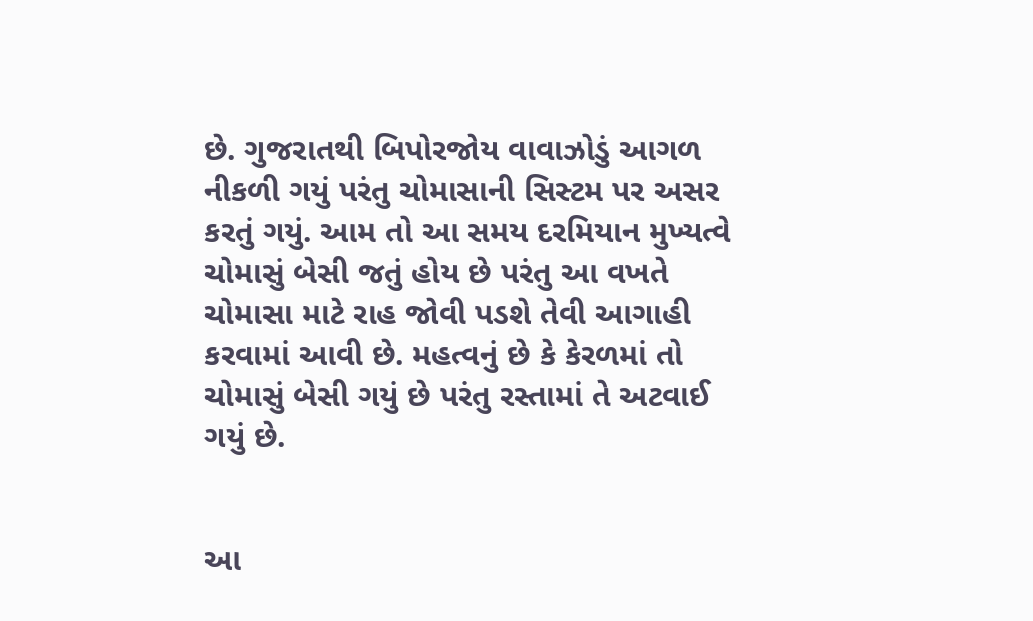છે. ગુજરાતથી બિપોરજોય વાવાઝોડું આગળ નીકળી ગયું પરંતુ ચોમાસાની સિસ્ટમ પર અસર કરતું ગયું. આમ તો આ સમય દરમિયાન મુખ્યત્વે ચોમાસું બેસી જતું હોય છે પરંતુ આ વખતે ચોમાસા માટે રાહ જોવી પડશે તેવી આગાહી કરવામાં આવી છે. મહત્વનું છે કે કેરળમાં તો ચોમાસું બેસી ગયું છે પરંતુ રસ્તામાં તે અટવાઈ ગયું છે.


આ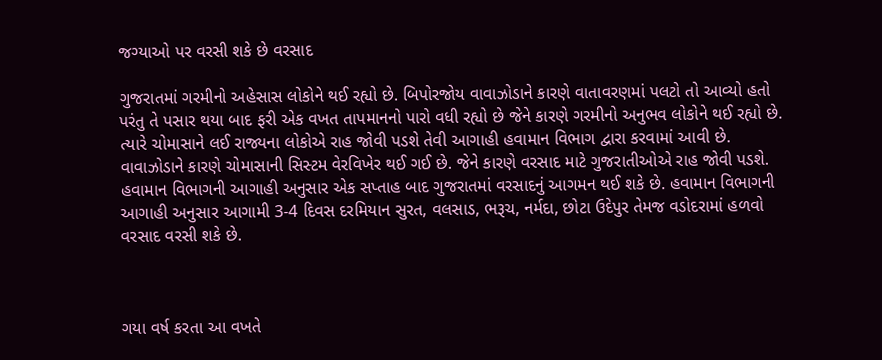જગ્યાઓ પર વરસી શકે છે વરસાદ

ગુજરાતમાં ગરમીનો અહેસાસ લોકોને થઈ રહ્યો છે. બિપોરજોય વાવાઝોડાને કારણે વાતાવરણમાં પલટો તો આવ્યો હતો પરંતુ તે પસાર થયા બાદ ફરી એક વખત તાપમાનનો પારો વધી રહ્યો છે જેને કારણે ગરમીનો અનુભવ લોકોને થઈ રહ્યો છે. ત્યારે ચોમાસાને લઈ રાજ્યના લોકોએ રાહ જોવી પડશે તેવી આગાહી હવામાન વિભાગ દ્વારા કરવામાં આવી છે. વાવાઝોડાને કારણે ચોમાસાની સિસ્ટમ વેરવિખેર થઈ ગઈ છે. જેને કારણે વરસાદ માટે ગુજરાતીઓએ રાહ જોવી પડશે. હવામાન વિભાગની આગાહી અનુસાર એક સપ્તાહ બાદ ગુજરાતમાં વરસાદનું આગમન થઈ શકે છે. હવામાન વિભાગની આગાહી અનુસાર આગામી 3-4 દિવસ દરમિયાન સુરત, વલસાડ, ભરૂચ, નર્મદા, છોટા ઉદેપુર તેમજ વડોદરામાં હળવો વરસાદ વરસી શકે છે.



ગયા વર્ષ કરતા આ વખતે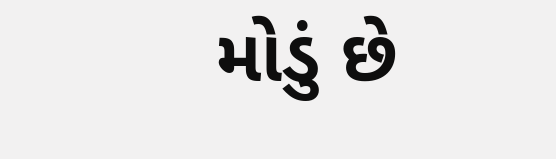મોડું છે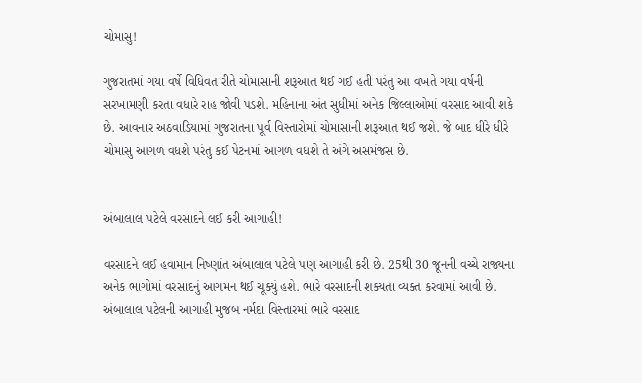ચોમાસુ!

ગુજરાતમાં ગયા વર્ષે વિધિવત રીતે ચોમાસાની શરૂઆત થઈ ગઈ હતી પરંતુ આ વખતે ગયા વર્ષની સરખામણી કરતા વધારે રાહ જોવી પડશે. મહિનાના અંત સુધીમાં અનેક જિલ્લાઓમાં વરસાદ આવી શકે છે. આવનાર અઠવાડિયામાં ગુજરાતના પૂર્વ વિસ્તારોમાં ચોમાસાની શરૂઆત થઈ જશે. જે બાદ ધીરે ધીરે ચોમાસુ આગળ વધશે પરંતુ કઈ પેટનમાં આગળ વધશે તે અંગે અસમંજસ છે.


અંબાલાલ પટેલે વરસાદને લઈ કરી આગાહી!

વરસાદને લઈ હવામાન નિષ્ણાંત અંબાલાલ પટેલે પણ આગાહી કરી છે. 25થી 30 જૂનની વચ્ચે રાજ્યના અનેક ભાગોમાં વરસાદનું આગમન થઈ ચૂક્યું હશે. ભારે વરસાદની શક્યતા વ્યક્ત કરવામાં આવી છે. અંબાલાલ પટેલની આગાહી મુજબ નર્મદા વિસ્તારમાં ભારે વરસાદ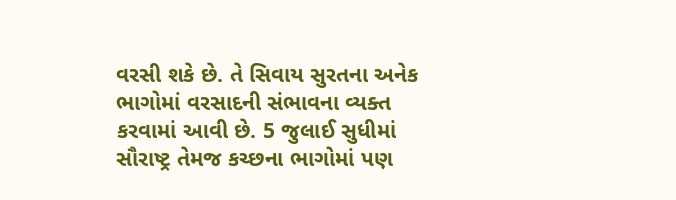વરસી શકે છે. તે સિવાય સુરતના અનેક ભાગોમાં વરસાદની સંભાવના વ્યક્ત કરવામાં આવી છે. 5 જુલાઈ સુધીમાં સૌરાષ્ટ્ર તેમજ કચ્છના ભાગોમાં પણ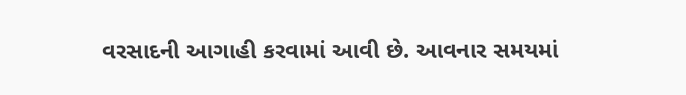વરસાદની આગાહી કરવામાં આવી છે. આવનાર સમયમાં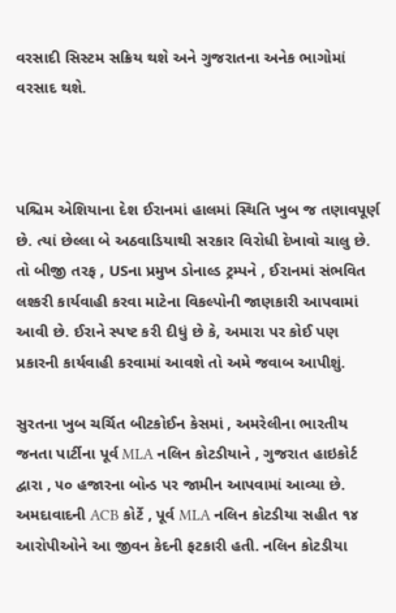વરસાદી સિસ્ટમ સક્રિય થશે અને ગુજરાતના અનેક ભાગોમાં વરસાદ થશે.



પશ્ચિમ એશિયાના દેશ ઈરાનમાં હાલમાં સ્થિતિ ખુબ જ તણાવપૂર્ણ છે. ત્યાં છેલ્લા બે અઠવાડિયાથી સરકાર વિરોધી દેખાવો ચાલુ છે. તો બીજી તરફ , USના પ્રમુખ ડોનાલ્ડ ટ્રમ્પને , ઈરાનમાં સંભવિત લશ્કરી કાર્યવાહી કરવા માટેના વિકલ્પોની જાણકારી આપવામાં આવી છે. ઈરાને સ્પષ્ટ કરી દીધું છે કે, અમારા પર કોઈ પણ પ્રકારની કાર્યવાહી કરવામાં આવશે તો અમે જવાબ આપીશું.

સુરતના ખુબ ચર્ચિત બીટકોઈન કેસમાં , અમરેલીના ભારતીય જનતા પાર્ટીના પૂર્વ MLA નલિન કોટડીયાને , ગુજરાત હાઇકોર્ટ દ્વારા , ૫૦ હજારના બોન્ડ પર જામીન આપવામાં આવ્યા છે. અમદાવાદની ACB કોર્ટે , પૂર્વ MLA નલિન કોટડીયા સહીત ૧૪ આરોપીઓને આ જીવન કેદની ફટકારી હતી. નલિન કોટડીયા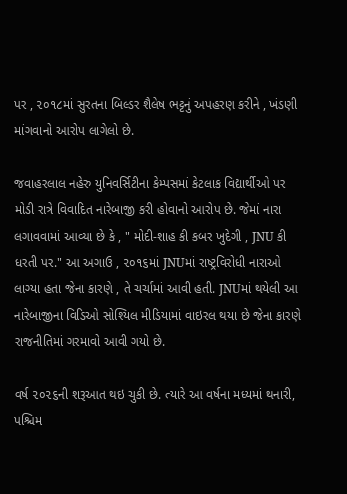પર , ૨૦૧૮માં સુરતના બિલ્ડર શૈલેષ ભટ્ટનું અપહરણ કરીને , ખંડણી માંગવાનો આરોપ લાગેલો છે.

જવાહરલાલ નહેરુ યુનિવર્સિટીના કેમ્પસમાં કેટલાક વિદ્યાર્થીઓ પર મોડી રાત્રે વિવાદિત નારેબાજી કરી હોવાનો આરોપ છે. જેમાં નારા લગાવવામાં આવ્યા છે કે , " મોદી-શાહ કી કબર ખુદેગી , JNU કી ધરતી પર." આ અગાઉ , ૨૦૧૬માં JNUમાં રાષ્ટ્રવિરોધી નારાઓ લાગ્યા હતા જેના કારણે , તે ચર્ચામાં આવી હતી. JNUમાં થયેલી આ નારેબાજીના વિડિઓ સોશ્યિલ મીડિયામાં વાઇરલ થયા છે જેના કારણે રાજનીતિમાં ગરમાવો આવી ગયો છે.

વર્ષ ૨૦૨૬ની શરૂઆત થઇ ચુકી છે. ત્યારે આ વર્ષના મધ્યમાં થનારી, પશ્ચિમ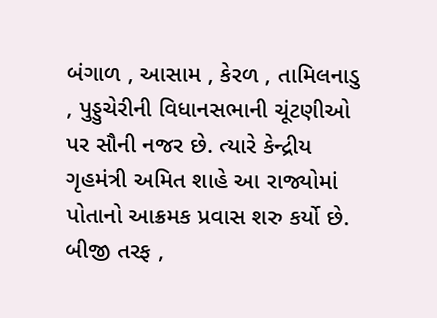બંગાળ , આસામ , કેરળ , તામિલનાડુ , પુડ્ડુચેરીની વિધાનસભાની ચૂંટણીઓ પર સૌની નજર છે. ત્યારે કેન્દ્રીય ગૃહમંત્રી અમિત શાહે આ રાજ્યોમાં પોતાનો આક્રમક પ્રવાસ શરુ કર્યો છે. બીજી તરફ ,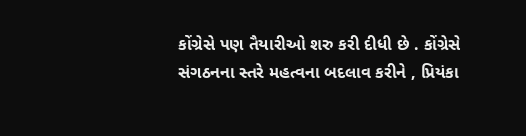કોંગ્રેસે પણ તૈયારીઓ શરુ કરી દીધી છે . કોંગ્રેસે સંગઠનના સ્તરે મહત્વના બદલાવ કરીને , પ્રિયંકા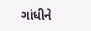ગાંધીને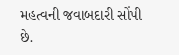મહત્વની જવાબદારી સોંપી છે.